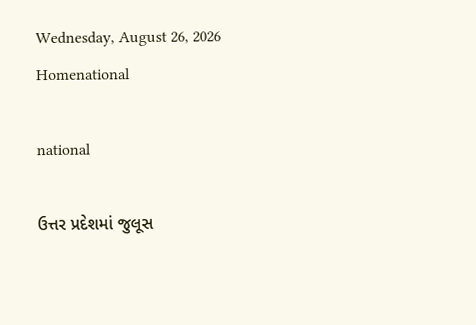Wednesday, August 26, 2026
Homenational

national

ઉત્તર પ્રદેશમાં જુલૂસ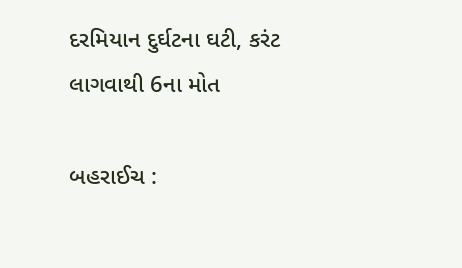દરમિયાન દુર્ઘટના ઘટી, કરંટ લાગવાથી 6ના મોત

બહરાઈચ :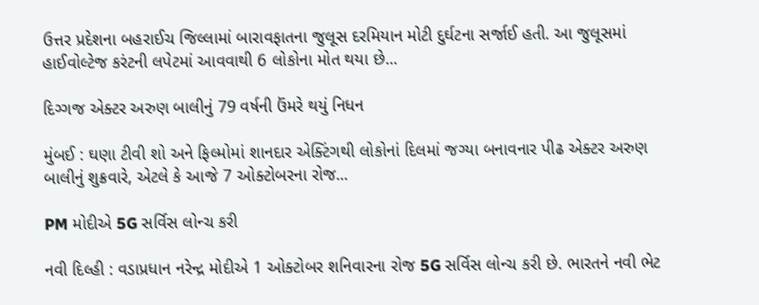ઉત્તર પ્રદેશના બહરાઈચ જિલ્લામાં બારાવફાતના જુલૂસ દરમિયાન મોટી દુર્ઘટના સર્જાઈ હતી. આ જુલૂસમાં હાઈવોલ્ટેજ કરંટની લપેટમાં આવવાથી 6 લોકોના મોત થયા છે...

દિગ્ગજ એક્ટર અરુણ બાલીનું 79 વર્ષની ઉંમરે થયું નિધન

મુંબઈ : ઘણા ટીવી શો અને ફિલ્મોમાં શાનદાર એક્ટિંગથી લોકોનાં દિલમાં જગ્યા બનાવનાર પીઢ એક્ટર અરુણ બાલીનું શુક્રવારે, એટલે કે આજે 7 ઓક્ટોબરના રોજ...

PM મોદીએ 5G સર્વિસ લોન્ચ કરી

નવી દિલ્હી : વડાપ્રધાન નરેન્દ્ર મોદીએ 1 ઓક્ટોબર શનિવારના રોજ 5G સર્વિસ લોન્ચ કરી છે. ભારતને નવી ભેટ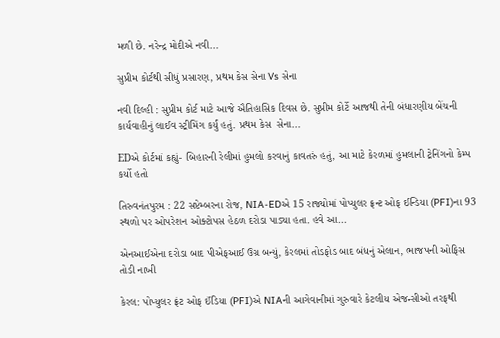મળી છે. નરેન્દ્ર મોદીએ નવી...

સુપ્રીમ કોર્ટથી સીધું પ્રસારણ, પ્રથમ કેસ સેના Vs સેના

નવી દિલ્હી : સુપ્રીમ કોર્ટ માટે આજે ઐતિહાસિક દિવસ છે. સુપ્રીમ કોર્ટે આજથી તેની બંધારણીય બેંચની કાર્યવાહીનું લાઈવ સ્ટ્રીમિંગ કર્યું હતું. પ્રથમ કેસ  સેના...

EDએ કોર્ટમાં કહ્યું- બિહારની રેલીમાં હુમલો કરવાનું કાવતરું હતું, આ માટે કેરળમાં હુમલાની ટ્રેનિંગનો કેમ્પ કર્યો હતો

તિરુવનંતપુરમ : 22 સપ્ટેમ્બરના રોજ, NIA-EDએ 15 રાજ્યોમાં પોપ્યુલર ફ્રન્ટ ઓફ ઈન્ડિયા (PFI)ના 93 સ્થળો પર ઓપરેશન ઓક્ટોપસ હેઠળ દરોડા પાડ્યા હતા. હવે આ...

એનઆઈએના દરોડા બાદ પીએફઆઈ ઉગ્ર બન્યું, કેરલમાં તોડફોડ બાદ બંધનું એલાન, ભાજપની ઓફિસ તોડી નાખી

કેરલ: પોપ્યુલર ફ્રંટ ઓફ ઈંડિયા (PFI)એ NIAની આગેવાનીમાં ગુરુવારે કેટલીય એજન્સીઓ તરફથી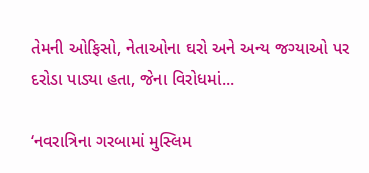તેમની ઓફિસો, નેતાઓના ઘરો અને અન્ય જગ્યાઓ પર દરોડા પાડ્યા હતા, જેના વિરોધમાં...

‘નવરાત્રિના ગરબામાં મુસ્લિમ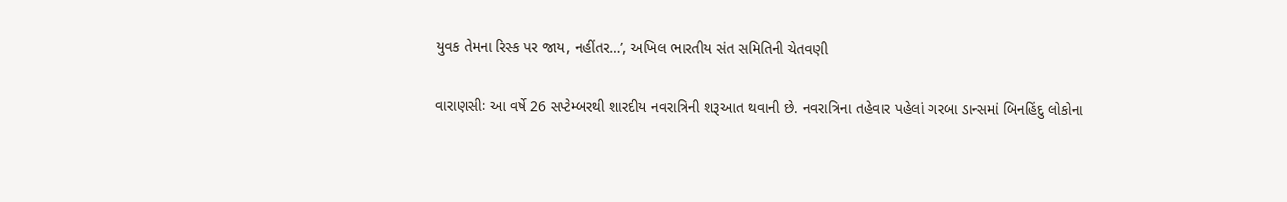યુવક તેમના રિસ્ક પર જાય, નહીંતર…’, અખિલ ભારતીય સંત સમિતિની ચેતવણી

વારાણસીઃ આ વર્ષે 26 સપ્ટેમ્બરથી શારદીય નવરાત્રિની શરૂઆત થવાની છે. નવરાત્રિના તહેવાર પહેલાં ગરબા ડાન્સમાં બિનહિંદુ લોકોના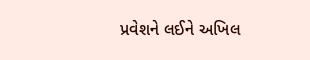પ્રવેશને લઈને અખિલ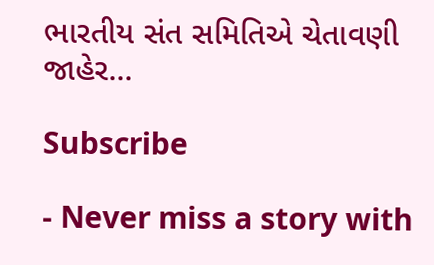ભારતીય સંત સમિતિએ ચેતાવણી જાહેર...

Subscribe

- Never miss a story with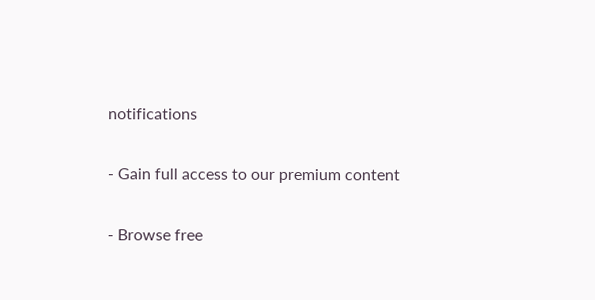notifications

- Gain full access to our premium content

- Browse free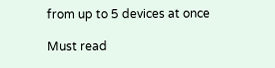from up to 5 devices at once

Must read